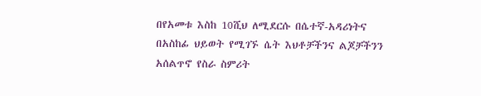በየአመቱ እስከ 10ሺህ ለሚደርሱ በሴተኛ-አዳሪነትና በአስከፊ ህይወት የሚገኙ ሴት እህቶቻችንና ልጆቻችንን አሰልጥኖ የስራ ስምሪት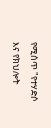የሚሰጥ "የተሃድሶ እና የክህሎት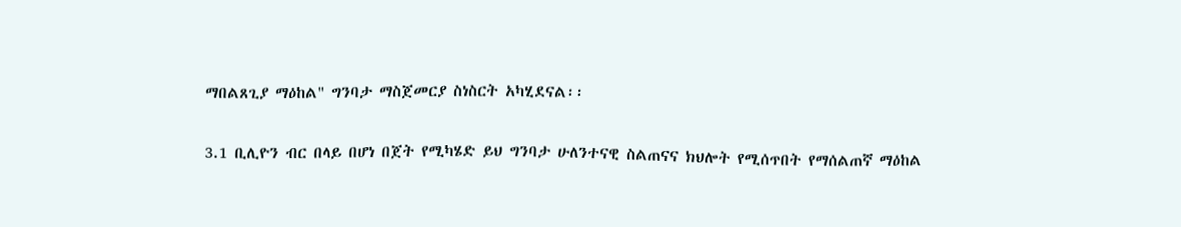ማበልጸጊያ ማዕከል" ግንባታ ማስጀመርያ ስነስርት አካሂደናል፡፡

3.1 ቢሊዮን ብር በላይ በሆነ በጀት የሚካሄድ ይህ ግንባታ ሁለንተናዊ ስልጠናና ክህሎት የሚሰጥበት የማሰልጠኛ ማዕከል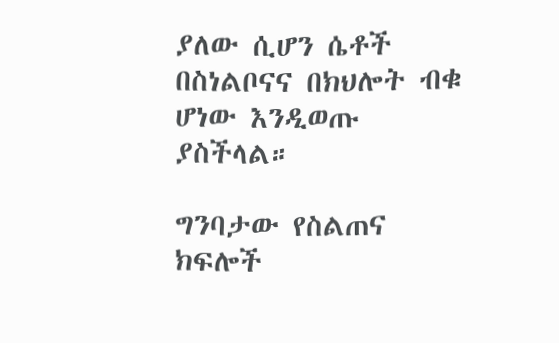ያለው ሲሆን ሴቶች በስነልቦናና በክህሎት ብቁ ሆነው እንዲወጡ ያስችላል።

ግንባታው የስልጠና ክፍሎች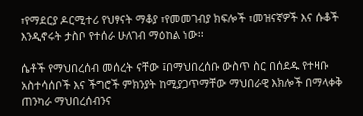፣የማደርያ ዶርሚተሪ የህፃናት ማቆያ ፣የመመገብያ ክፍሎች ፣መዝናኛዎች እና ሱቆች እንዲኖሩት ታስቦ የተሰራ ሁለገብ ማዕከል ነው፡፡

ሴቶች የማህበረሰብ መሰረት ናቸው ፤በማህበረሰቡ ውስጥ ስር በሰደዱ የተዛቡ አስተሳሰቦች እና ችግሮች ምክንያት ከሚያጋጥማቸው ማህበራዊ እክሎች በማላቀቅ ጠንካራ ማህበረሰብንና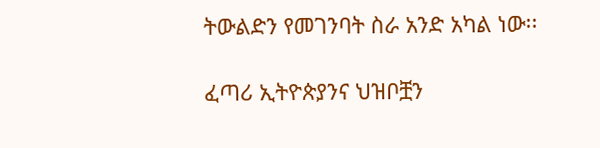ትውልድን የመገንባት ስራ አንድ አካል ነው፡፡

ፈጣሪ ኢትዮጵያንና ህዝቦቿን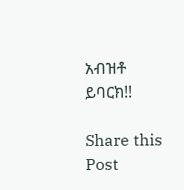አብዝቶ ይባርክ!!

Share this Post